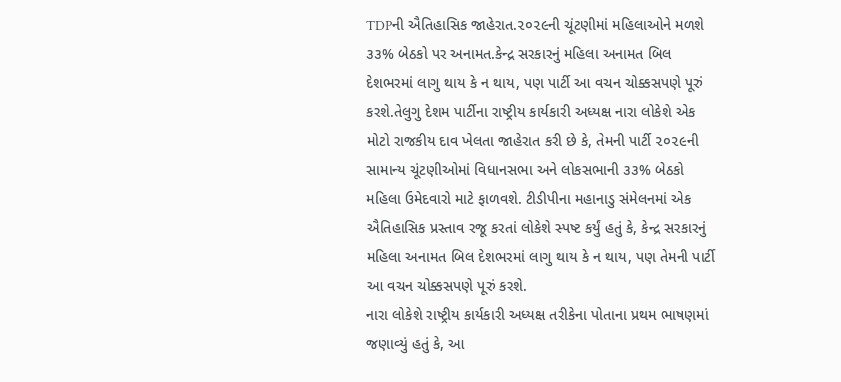TDPની ઐતિહાસિક જાહેરાત.૨૦૨૯ની ચૂંટણીમાં મહિલાઓને મળશે ૩૩% બેઠકો પર અનામત.કેન્દ્ર સરકારનું મહિલા અનામત બિલ દેશભરમાં લાગુ થાય કે ન થાય, પણ પાર્ટી આ વચન ચોક્કસપણે પૂરું કરશે.તેલુગુ દેશમ પાર્ટીના રાષ્ટ્રીય કાર્યકારી અધ્યક્ષ નારા લોકેશે એક મોટો રાજકીય દાવ ખેલતા જાહેરાત કરી છે કે, તેમની પાર્ટી ૨૦૨૯ની સામાન્ય ચૂંટણીઓમાં વિધાનસભા અને લોકસભાની ૩૩% બેઠકો મહિલા ઉમેદવારો માટે ફાળવશે. ટીડીપીના મહાનાડુ સંમેલનમાં એક ઐતિહાસિક પ્રસ્તાવ રજૂ કરતાં લોકેશે સ્પષ્ટ કર્યું હતું કે, કેન્દ્ર સરકારનું મહિલા અનામત બિલ દેશભરમાં લાગુ થાય કે ન થાય, પણ તેમની પાર્ટી આ વચન ચોક્કસપણે પૂરું કરશે.
નારા લોકેશે રાષ્ટ્રીય કાર્યકારી અધ્યક્ષ તરીકેના પોતાના પ્રથમ ભાષણમાં જણાવ્યું હતું કે, આ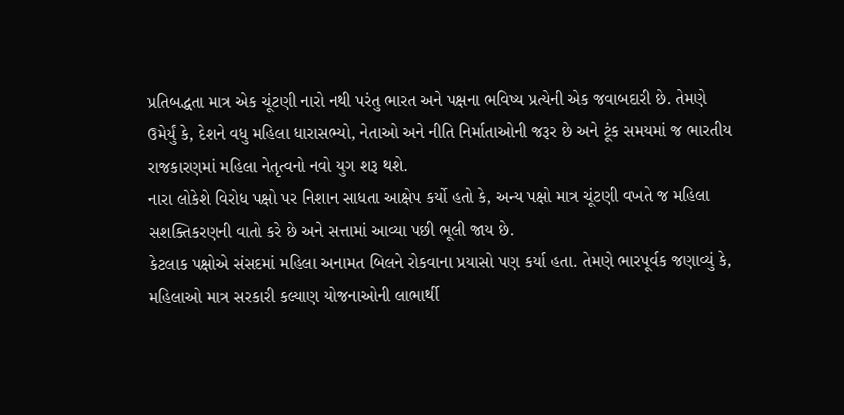પ્રતિબદ્ધતા માત્ર એક ચૂંટણી નારો નથી પરંતુ ભારત અને પક્ષના ભવિષ્ય પ્રત્યેની એક જવાબદારી છે. તેમણે ઉમેર્યું કે, દેશને વધુ મહિલા ધારાસભ્યો, નેતાઓ અને નીતિ નિર્માતાઓની જરૂર છે અને ટૂંક સમયમાં જ ભારતીય રાજકારણમાં મહિલા નેતૃત્વનો નવો યુગ શરૂ થશે.
નારા લોકેશે વિરોધ પક્ષો પર નિશાન સાધતા આક્ષેપ કર્યો હતો કે, અન્ય પક્ષો માત્ર ચૂંટણી વખતે જ મહિલા સશક્તિકરણની વાતો કરે છે અને સત્તામાં આવ્યા પછી ભૂલી જાય છે.
કેટલાક પક્ષોએ સંસદમાં મહિલા અનામત બિલને રોકવાના પ્રયાસો પણ કર્યા હતા. તેમણે ભારપૂર્વક જણાવ્યું કે, મહિલાઓ માત્ર સરકારી કલ્યાણ યોજનાઓની લાભાર્થી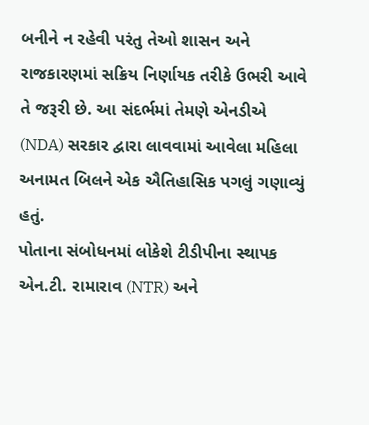બનીને ન રહેવી પરંતુ તેઓ શાસન અને રાજકારણમાં સક્રિય નિર્ણાયક તરીકે ઉભરી આવે તે જરૂરી છે. આ સંદર્ભમાં તેમણે એનડીએ (NDA) સરકાર દ્વારા લાવવામાં આવેલા મહિલા અનામત બિલને એક ઐતિહાસિક પગલું ગણાવ્યું હતું.
પોતાના સંબોધનમાં લોકેશે ટીડીપીના સ્થાપક એન.ટી. રામારાવ (NTR) અને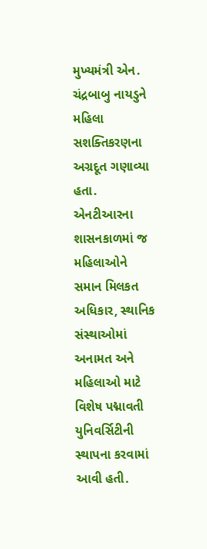મુખ્યમંત્રી એન. ચંદ્રબાબુ નાયડુને મહિલા સશક્તિકરણના અગ્રદૂત ગણાવ્યા હતા. એનટીઆરના શાસનકાળમાં જ મહિલાઓને સમાન મિલકત અધિકાર, સ્થાનિક સંસ્થાઓમાં અનામત અને મહિલાઓ માટે વિશેષ પદ્માવતી યુનિવર્સિટીની સ્થાપના કરવામાં આવી હતી.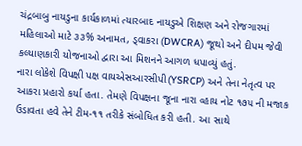ચંદ્રબાબુ નાયડુના કાર્યકાળમાં ત્યારબાદ નાયડુએ શિક્ષણ અને રોજગારમાં મહિલાઓ માટે ૩૩% અનામત, ડ્વાકરા (DWCRA) જૂથો અને દીપમ જેવી કલ્યાણકારી યોજનાઓ દ્વારા આ મિશનને આગળ ધપાવ્યું હતું.
નારા લોકેશે વિપક્ષી પક્ષ વાયએસઆરસીપી(YSRCP) અને તેના નેતૃત્વ પર આકરા પ્રહારો કર્યા હતા. તેમણે વિપક્ષના જૂના નારા વ્હાય નોટ ૧૭૫ ની મજાક ઉડાવતા હવે તેને ટીમ-૧૧ તરીકે સંબોધિત કરી હતી. આ સાથે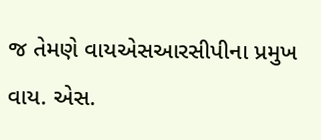જ તેમણે વાયએસઆરસીપીના પ્રમુખ વાય. એસ.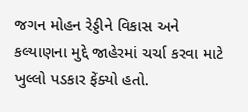જગન મોહન રેડ્ડીને વિકાસ અને કલ્યાણના મુદ્દે જાહેરમાં ચર્ચા કરવા માટે ખુલ્લો પડકાર ફેંક્યો હતો.